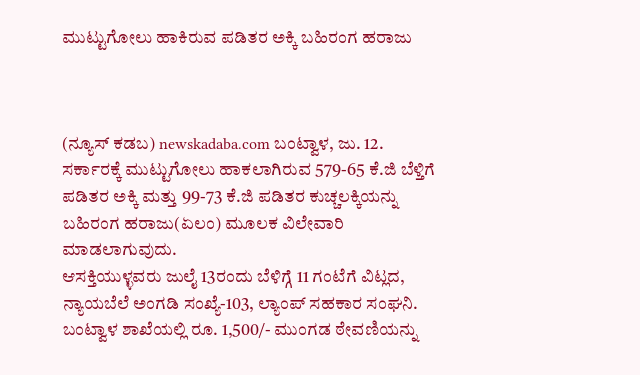ಮುಟ್ಟುಗೋಲು ಹಾಕಿರುವ ಪಡಿತರ ಅಕ್ಕಿ ಬಹಿರಂಗ ಹರಾಜು



(ನ್ಯೂಸ್ ಕಡಬ) newskadaba.com ಬಂಟ್ವಾಳ, ಜು. 12. ಸರ್ಕಾರಕ್ಕೆ ಮುಟ್ಟುಗೋಲು ಹಾಕಲಾಗಿರುವ 579-65 ಕೆ.ಜಿ ಬೆಳ್ತಿಗೆ ಪಡಿತರ ಅಕ್ಕಿ ಮತ್ತು 99-73 ಕೆ.ಜಿ ಪಡಿತರ ಕುಚ್ಚಲಕ್ಕಿಯನ್ನು ಬಹಿರಂಗ ಹರಾಜು(ಏಲಂ) ಮೂಲಕ ವಿಲೇವಾರಿ ಮಾಡಲಾಗುವುದು.
ಆಸಕ್ತಿಯುಳ್ಳವರು ಜುಲೈ 13ರಂದು ಬೆಳಿಗ್ಗೆ 11 ಗಂಟೆಗೆ ವಿಟ್ಲದ, ನ್ಯಾಯಬೆಲೆ ಅಂಗಡಿ ಸಂಖ್ಯೆ-103, ಲ್ಯಾಂಪ್ ಸಹಕಾರ ಸಂಘನಿ. ಬಂಟ್ವಾಳ ಶಾಖೆಯಲ್ಲಿ ರೂ. 1,500/- ಮುಂಗಡ ಠೇವಣಿಯನ್ನು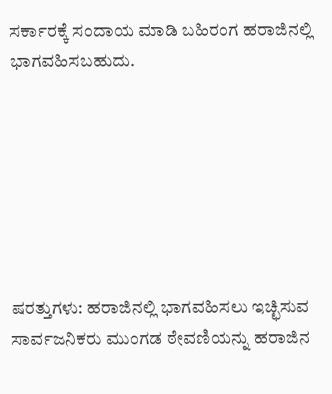ಸರ್ಕಾರಕ್ಕೆ ಸಂದಾಯ ಮಾಡಿ ಬಹಿರಂಗ ಹರಾಜಿನಲ್ಲಿ ಭಾಗವಹಿಸಬಹುದು.







ಷರತ್ತುಗಳು: ಹರಾಜಿನಲ್ಲಿ ಭಾಗವಹಿಸಲು ಇಚ್ಛಿಸುವ ಸಾರ್ವಜನಿಕರು ಮುಂಗಡ ಠೇವಣಿಯನ್ನು ಹರಾಜಿನ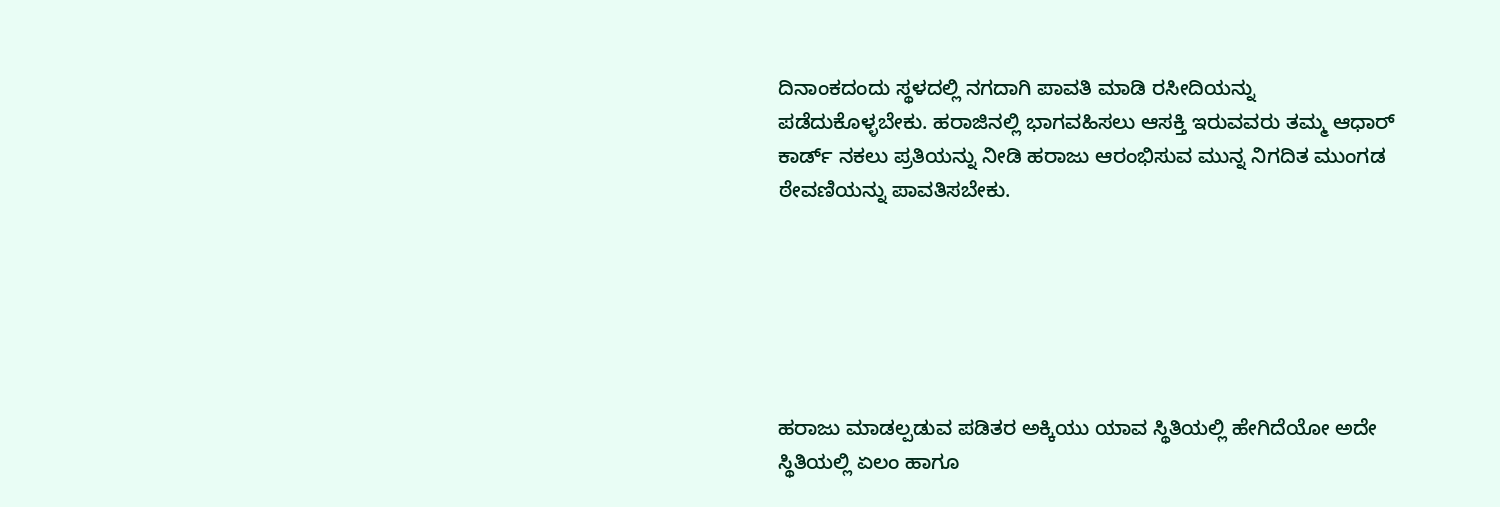ದಿನಾಂಕದಂದು ಸ್ಥಳದಲ್ಲಿ ನಗದಾಗಿ ಪಾವತಿ ಮಾಡಿ ರಸೀದಿಯನ್ನು ಪಡೆದುಕೊಳ್ಳಬೇಕು. ಹರಾಜಿನಲ್ಲಿ ಭಾಗವಹಿಸಲು ಆಸಕ್ತಿ ಇರುವವರು ತಮ್ಮ ಆಧಾರ್ ಕಾರ್ಡ್ ನಕಲು ಪ್ರತಿಯನ್ನು ನೀಡಿ ಹರಾಜು ಆರಂಭಿಸುವ ಮುನ್ನ ನಿಗದಿತ ಮುಂಗಡ ಠೇವಣಿಯನ್ನು ಪಾವತಿಸಬೇಕು.






ಹರಾಜು ಮಾಡಲ್ಪಡುವ ಪಡಿತರ ಅಕ್ಕಿಯು ಯಾವ ಸ್ಥಿತಿಯಲ್ಲಿ ಹೇಗಿದೆಯೋ ಅದೇ ಸ್ಥಿತಿಯಲ್ಲಿ ಏಲಂ ಹಾಗೂ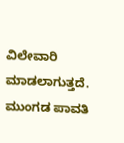ವಿಲೇವಾರಿ ಮಾಡಲಾಗುತ್ತದೆ. ಮುಂಗಡ ಪಾವತಿ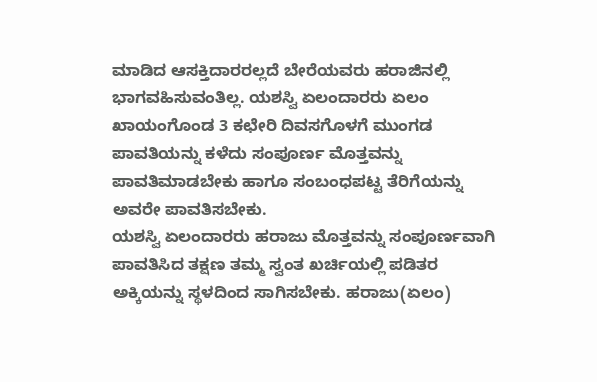ಮಾಡಿದ ಆಸಕ್ತಿದಾರರಲ್ಲದೆ ಬೇರೆಯವರು ಹರಾಜಿನಲ್ಲಿ ಭಾಗವಹಿಸುವಂತಿಲ್ಲ. ಯಶಸ್ವಿ ಏಲಂದಾರರು ಏಲಂ ಖಾಯಂಗೊಂಡ 3 ಕಛೇರಿ ದಿವಸಗೊಳಗೆ ಮುಂಗಡ ಪಾವತಿಯನ್ನು ಕಳೆದು ಸಂಪೂರ್ಣ ಮೊತ್ತವನ್ನು ಪಾವತಿಮಾಡಬೇಕು ಹಾಗೂ ಸಂಬಂಧಪಟ್ಟ ತೆರಿಗೆಯನ್ನು ಅವರೇ ಪಾವತಿಸಬೇಕು.
ಯಶಸ್ವಿ ಏಲಂದಾರರು ಹರಾಜು ಮೊತ್ತವನ್ನು ಸಂಪೂರ್ಣವಾಗಿ ಪಾವತಿಸಿದ ತಕ್ಷಣ ತಮ್ಮ ಸ್ವಂತ ಖರ್ಚಿಯಲ್ಲಿ ಪಡಿತರ ಅಕ್ಕಿಯನ್ನು ಸ್ಥಳದಿಂದ ಸಾಗಿಸಬೇಕು. ಹರಾಜು(ಏಲಂ)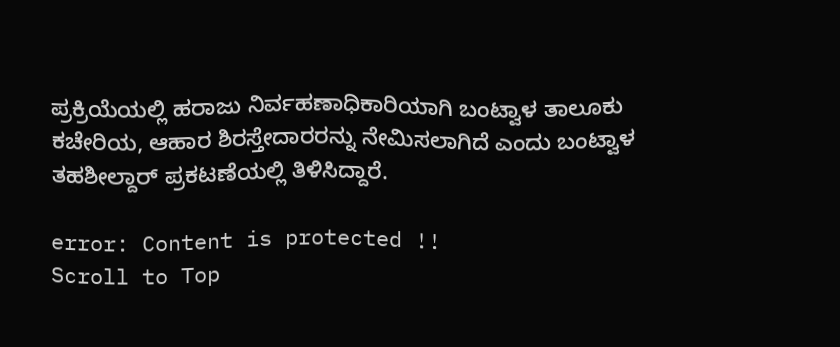ಪ್ರಕ್ರಿಯೆಯಲ್ಲಿ ಹರಾಜು ನಿರ್ವಹಣಾಧಿಕಾರಿಯಾಗಿ ಬಂಟ್ವಾಳ ತಾಲೂಕು ಕಚೇರಿಯ, ಆಹಾರ ಶಿರಸ್ತೇದಾರರನ್ನು ನೇಮಿಸಲಾಗಿದೆ ಎಂದು ಬಂಟ್ವಾಳ ತಹಶೀಲ್ದಾರ್ ಪ್ರಕಟಣೆಯಲ್ಲಿ ತಿಳಿಸಿದ್ದಾರೆ.

error: Content is protected !!
Scroll to Top